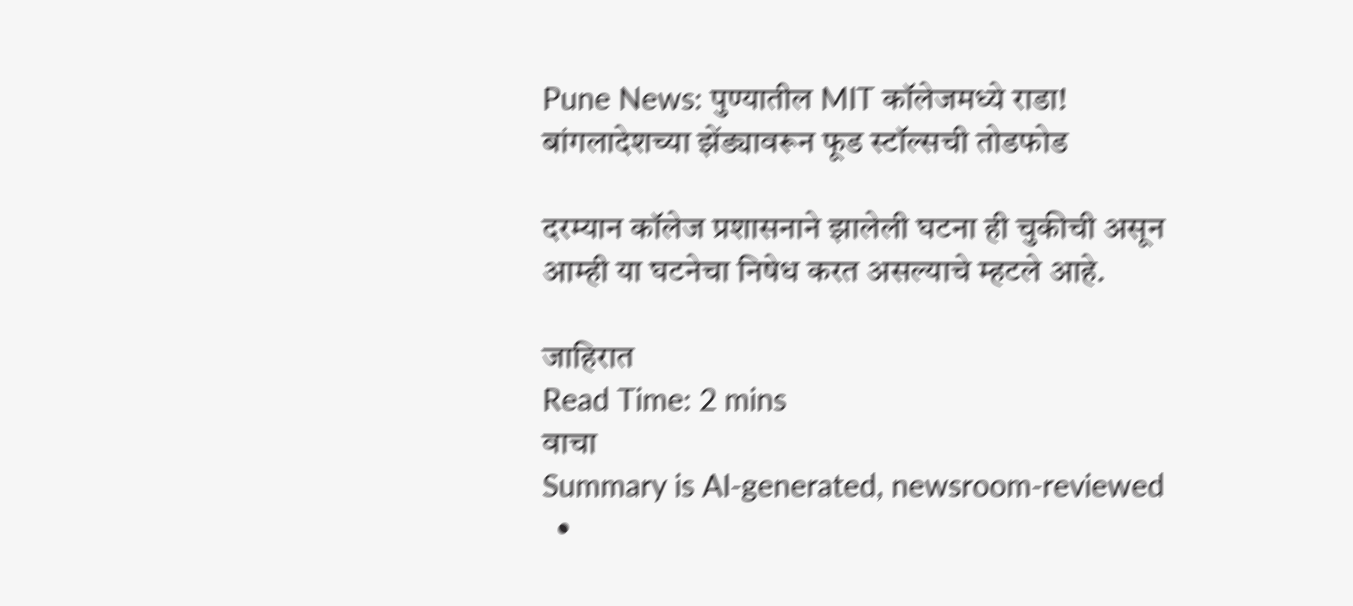Pune News: पुण्यातील MIT कॉलेजमध्ये राडा! बांगलादेशच्या झेंड्यावरून फूड स्टॉल्सची तोडफोड

दरम्यान कॉलेज प्रशासनाने झालेली घटना ही चुकीची असून आम्ही या घटनेचा निषेध करत असल्याचे म्हटले आहे.

जाहिरात
Read Time: 2 mins
वाचा
Summary is AI-generated, newsroom-reviewed
  •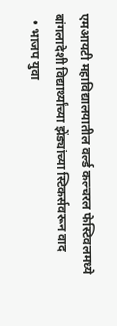एमआयटी महाविद्यालयातील वर्ल्ड कल्चरल फेस्टिवलमध्ये बांगलादेशी विद्यार्थ्यांच्या झेंड्यांच्या स्टिकर्सवरून वाद
  • भाजप युवा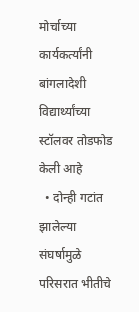मोर्चाच्या कार्यकर्त्यांनी बांगलादेशी विद्यार्थ्यांच्या स्टॉलवर तोडफोड केली आहे
  • दोन्ही गटांत झालेल्या संघर्षामुळे परिसरात भीतीचे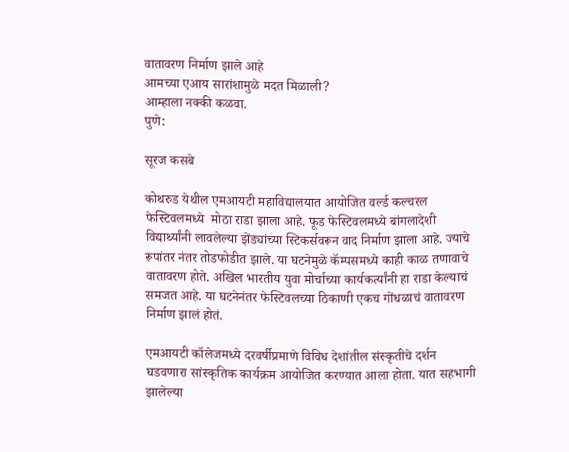वातावरण निर्माण झाले आहे
आमच्या एआय सारांशामुळे मदत मिळाली?
आम्हाला नक्की कळवा.
पुणे:

सूरज कसबे

कोथरुड येथील एमआयटी महाविद्यालयात आयोजित वर्ल्ड कल्चरल फेस्टिवलमध्ये  मोठा राडा झाला आहे. फूड फेस्टिवलमध्ये बांगलादेशी विद्यार्थ्यांनी लावलेल्या झेंड्यांच्या स्टिकर्सवरून वाद निर्माण झाला आहे. ज्याचे रूपांतर नंतर तोडफोडीत झाले. या घटनेमुळे कॅम्पसमध्ये काही काळ तणावाचे वातावरण होते. अखिल भारतीय युवा मोर्चाच्या कार्यकर्त्यांनी हा राडा केल्याचं समजत आहे. या घटनेनंतर फेस्टिवलच्या ठिकाणी एकच गोंधळाचं वातावरण निर्माण झालं होतं.

एमआयटी कॉलेजमध्ये दरवर्षीप्रमाणे विविध देशांतील संस्कृतीचे दर्शन घडवणारा सांस्कृतिक कार्यक्रम आयोजित करण्यात आला होता. यात सहभागी झालेल्या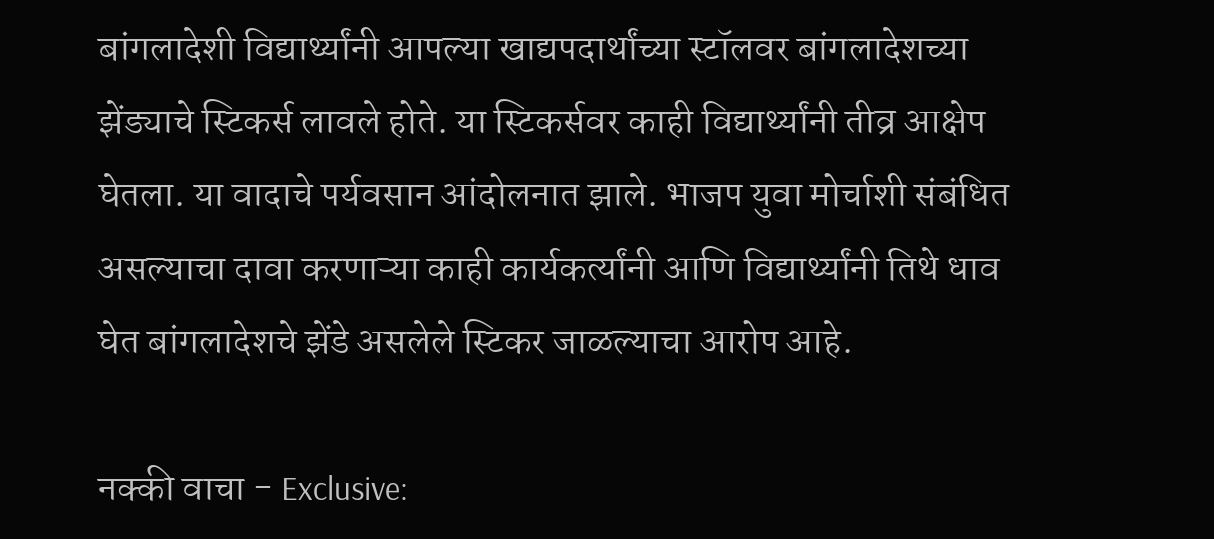बांगलादेशी विद्यार्थ्यांनी आपल्या खाद्यपदार्थांच्या स्टॉलवर बांगलादेशच्या झेंड्याचे स्टिकर्स लावले होते. या स्टिकर्सवर काही विद्यार्थ्यांनी तीव्र आक्षेप घेतला. या वादाचे पर्यवसान आंदोलनात झाले. भाजप युवा मोर्चाशी संबंधित असल्याचा दावा करणाऱ्या काही कार्यकर्त्यांनी आणि विद्यार्थ्यांनी तिथे धाव घेत बांगलादेशचे झेंडे असलेले स्टिकर जाळल्याचा आरोप आहे.

नक्की वाचा - Exclusive: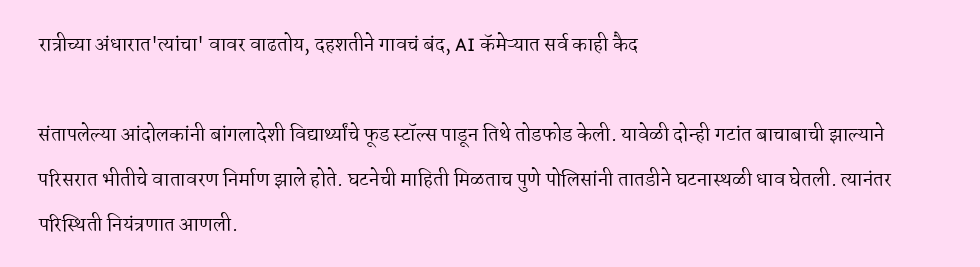रात्रीच्या अंधारात'त्यांचा' वावर वाढतोय, दहशतीने गावचं बंद, AI कॅमेऱ्यात सर्व काही कैद

संतापलेल्या आंदोलकांनी बांगलादेशी विद्यार्थ्यांचे फूड स्टॉल्स पाडून तिथे तोडफोड केली. यावेळी दोन्ही गटांत बाचाबाची झाल्याने परिसरात भीतीचे वातावरण निर्माण झाले होते. घटनेची माहिती मिळताच पुणे पोलिसांनी तातडीने घटनास्थळी धाव घेतली. त्यानंतर परिस्थिती नियंत्रणात आणली.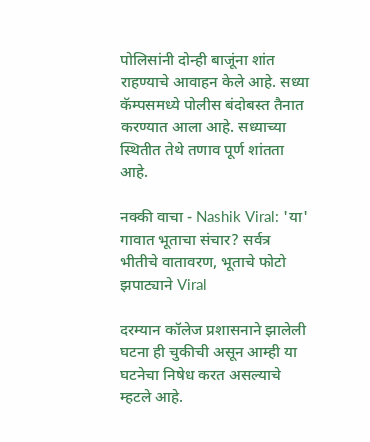पोलिसांनी दोन्ही बाजूंना शांत राहण्याचे आवाहन केले आहे. सध्या कॅम्पसमध्ये पोलीस बंदोबस्त तैनात करण्यात आला आहे. सध्याच्या स्थितीत तेथे तणाव पूर्ण शांतता आहे.

नक्की वाचा - Nashik Viral: 'या' गावात भूताचा संचार? सर्वत्र भीतीचे वातावरण, भूताचे फोटो झपाट्याने Viral

दरम्यान कॉलेज प्रशासनाने झालेली घटना ही चुकीची असून आम्ही या घटनेचा निषेध करत असल्याचे म्हटले आहे.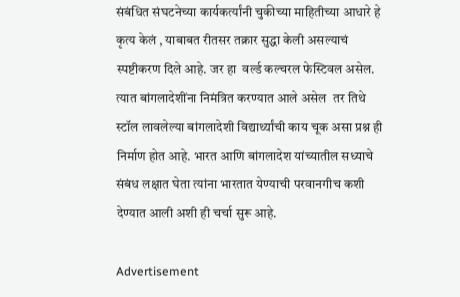संबंधित संघटनेच्या कार्यकर्त्यांनी चुकीच्या माहितीच्या आधारे हे कृत्य केलं , याबाबत रीतसर तक्रार सुद्धा केली असल्याचं  स्पष्टीकरण दिले आहे. जर हा  वर्ल्ड कल्चरल फेस्टिवल असेल. त्यात बांगलादेशींना निमंत्रित करण्यात आले असेल  तर तिथे स्टॉल लावलेल्या बांगलादेशी विद्यार्थ्यांची काय चूक असा प्रश्न ही निर्माण होत आहे. भारत आणि बांगलादेश यांच्यातील सध्याचे संबंध लक्षात घेता त्यांना भारतात येण्याची परवानगीच कशी देण्यात आली अशी ही चर्चा सुरू आहे.

Advertisement